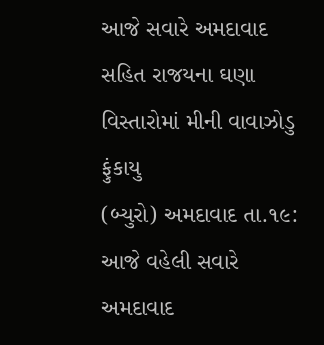આજે સવારે અમદાવાદ સહિત રાજયના ઘણા વિસ્તારોમાં મીની વાવાઝોડુ ફુંકાયુ
(બ્યુરો) અમદાવાદ તા.૧૯:
આજે વહેલી સવારે અમદાવાદ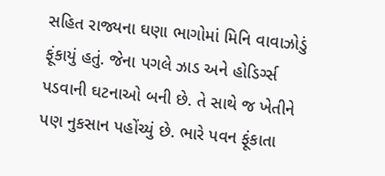સહિત રાજ્યના ઘણા ભાગોમાં મિનિ વાવાઝોડું ફૂંકાયું હતું. જેના પગલે ઝાડ અને હોડિર્ગ્સ પડવાની ઘટનાઓ બની છે. તે સાથે જ ખેતીને પણ નુકસાન પહોંચ્યું છે. ભારે પવન ફૂંકાતા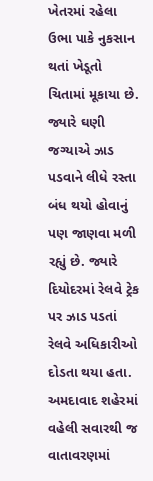ખેતરમાં રહેલા ઉભા પાકે નુકસાન થતાં ખેડૂતો ચિતામાં મૂકાયા છે. જ્યારે ઘણી જગ્યાએ ઝાડ પડવાને લીધે રસ્તા બંધ થયો હોવાનું પણ જાણવા મળી રહ્યું છે. જ્યારે દિયોદરમાં રેલવે ટ્રેક પર ઝાડ પડતાં રેલવે અધિકારીઓ દોડતા થયા હતા.
અમદાવાદ શહેરમાં વહેલી સવારથી જ વાતાવરણમાં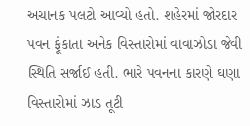અચાનક પલટો આવ્યો હતો. શહેરમાં જોરદાર પવન ફૂંકાતા અનેક વિસ્તારોમાં વાવાઝોડા જેવી સ્થિતિ સર્જાઈ હતી. ભારે પવનના કારણે ઘણા વિસ્તારોમાં ઝાડ તૂટી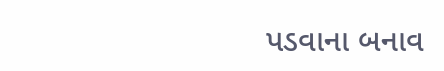પડવાના બનાવ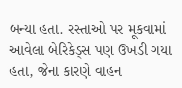બન્યા હતા. રસ્તાઓ પર મૂકવામાં આવેલા બેરિકેડ્સ પણ ઉખડી ગયા હતા, જેના કારણે વાહન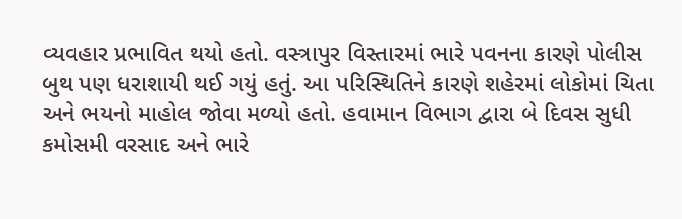વ્યવહાર પ્રભાવિત થયો હતો. વસ્ત્રાપુર વિસ્તારમાં ભારે પવનના કારણે પોલીસ બુથ પણ ધરાશાયી થઈ ગયું હતું. આ પરિસ્થિતિને કારણે શહેરમાં લોકોમાં ચિતા અને ભયનો માહોલ જોવા મળ્યો હતો. હવામાન વિભાગ દ્વારા બે દિવસ સુધી કમોસમી વરસાદ અને ભારે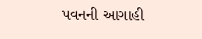પવનની આગાહી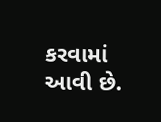કરવામાં આવી છે.